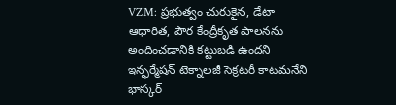VZM: ప్రభుత్వం చురుకైన, డేటా ఆధారిత, పౌర కేంద్రీకృత పాలనను అందించడానికి కట్టుబడి ఉందని ఇన్ఫర్మేషన్ టెక్నాలజీ సెక్రటరీ కాటమనేని భాస్కర్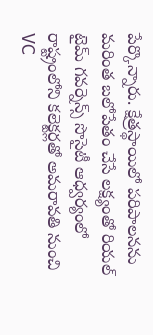పేర్కొన్నారు. క్షేత్రస్థాయిలో పరిపాలనను మరింత బలోపేతం చేసే లక్ష్యంతో రియల్ టైమ్ గవర్నెన్స్ సొసైటీ ఆధ్వర్యంలో రాష్ట్రంలోని కలెక్టర్లతో అమరావతి నుంచి VC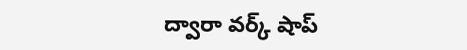ద్వారా వర్క్ షాప్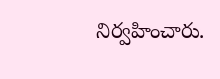నిర్వహించారు.